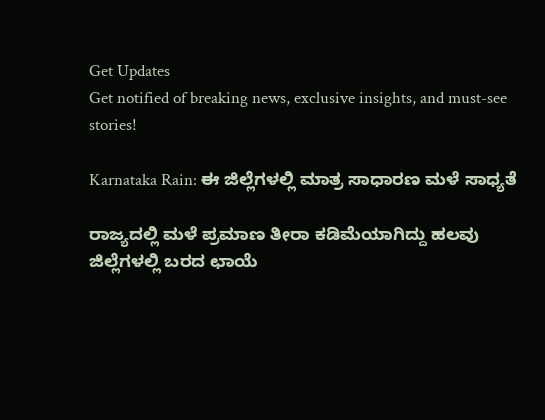Get Updates
Get notified of breaking news, exclusive insights, and must-see stories!

Karnataka Rain: ಈ ಜಿಲ್ಲೆಗಳಲ್ಲಿ ಮಾತ್ರ ಸಾಧಾರಣ ಮಳೆ ಸಾಧ್ಯತೆ

ರಾಜ್ಯದಲ್ಲಿ ಮಳೆ ಪ್ರಮಾಣ ತೀರಾ ಕಡಿಮೆಯಾಗಿದ್ದು ಹಲವು ಜಿಲ್ಲೆಗಳಲ್ಲಿ ಬರದ ಛಾಯೆ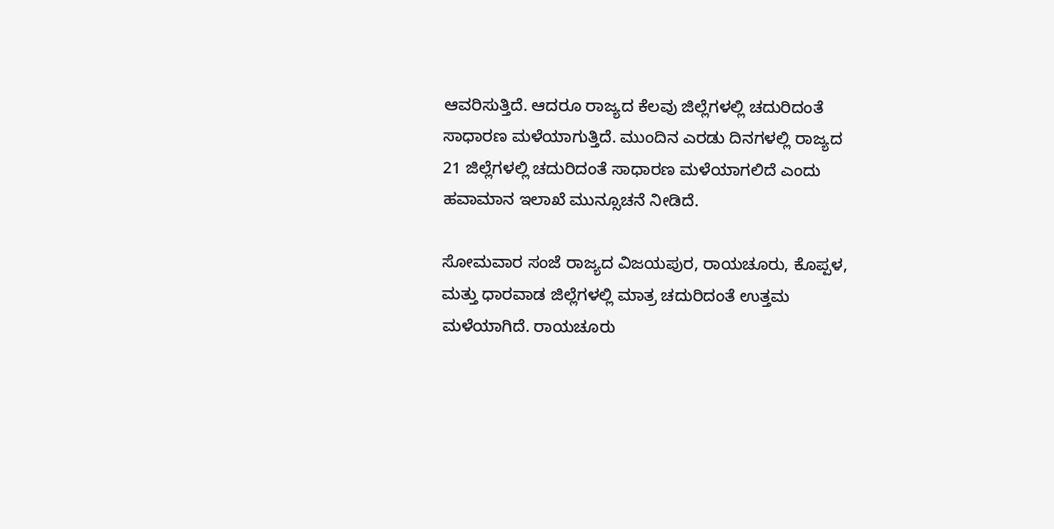ಆವರಿಸುತ್ತಿದೆ. ಆದರೂ ರಾಜ್ಯದ ಕೆಲವು ಜಿಲ್ಲೆಗಳಲ್ಲಿ ಚದುರಿದಂತೆ ಸಾಧಾರಣ ಮಳೆಯಾಗುತ್ತಿದೆ. ಮುಂದಿನ ಎರಡು ದಿನಗಳಲ್ಲಿ ರಾಜ್ಯದ 21 ಜಿಲ್ಲೆಗಳಲ್ಲಿ ಚದುರಿದಂತೆ ಸಾಧಾರಣ ಮಳೆಯಾಗಲಿದೆ ಎಂದು ಹವಾಮಾನ ಇಲಾಖೆ ಮುನ್ಸೂಚನೆ ನೀಡಿದೆ.

ಸೋಮವಾರ ಸಂಜೆ ರಾಜ್ಯದ ವಿಜಯಪುರ, ರಾಯಚೂರು, ಕೊಪ್ಪಳ, ಮತ್ತು ಧಾರವಾಡ ಜಿಲ್ಲೆಗಳಲ್ಲಿ ಮಾತ್ರ ಚದುರಿದಂತೆ ಉತ್ತಮ ಮಳೆಯಾಗಿದೆ. ರಾಯಚೂರು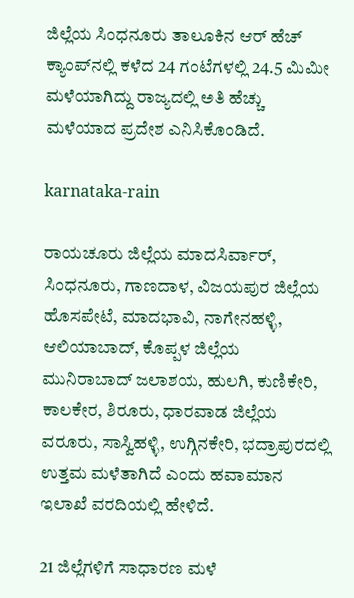ಜಿಲ್ಲೆಯ ಸಿಂಧನೂರು ತಾಲೂಕಿನ ಆರ್ ಹೆಚ್ ಕ್ಯಾಂಪ್‌ನಲ್ಲಿ ಕಳೆದ 24 ಗಂಟೆಗಳಲ್ಲಿ 24.5 ಮಿಮೀ ಮಳೆಯಾಗಿದ್ದು ರಾಜ್ಯದಲ್ಲಿ ಅತಿ ಹೆಚ್ಚು ಮಳೆಯಾದ ಪ್ರದೇಶ ಎನಿಸಿಕೊಂಡಿದೆ.

karnataka-rain

ರಾಯಚೂರು ಜಿಲ್ಲೆಯ ಮಾದಸಿರ್ವಾರ್, ಸಿಂಧನೂರು, ಗಾಣದಾಳ, ವಿಜಯಪುರ ಜಿಲ್ಲೆಯ ಹೊಸಪೇಟೆ, ಮಾದಭಾವಿ, ನಾಗೇನಹಳ್ಳಿ, ಆಲಿಯಾಬಾದ್, ಕೊಪ್ಪಳ ಜಿಲ್ಲೆಯ ಮುನಿರಾಬಾದ್ ಜಲಾಶಯ, ಹುಲಗಿ, ಕುಣಿಕೇರಿ, ಕಾಲಕೇರ, ಶಿರೂರು, ಧಾರವಾಡ ಜಿಲ್ಲೆಯ ವರೂರು, ಸಾಸ್ವಿಹಳ್ಳಿ, ಉಗ್ಗಿನಕೇರಿ, ಭದ್ರಾಪುರದಲ್ಲಿ ಉತ್ತಮ ಮಳೆತಾಗಿದೆ ಎಂದು ಹವಾಮಾನ ಇಲಾಖೆ ವರದಿಯಲ್ಲಿ ಹೇಳಿದೆ.

21 ಜಿಲ್ಲೆಗಳಿಗೆ ಸಾಧಾರಣ ಮಳೆ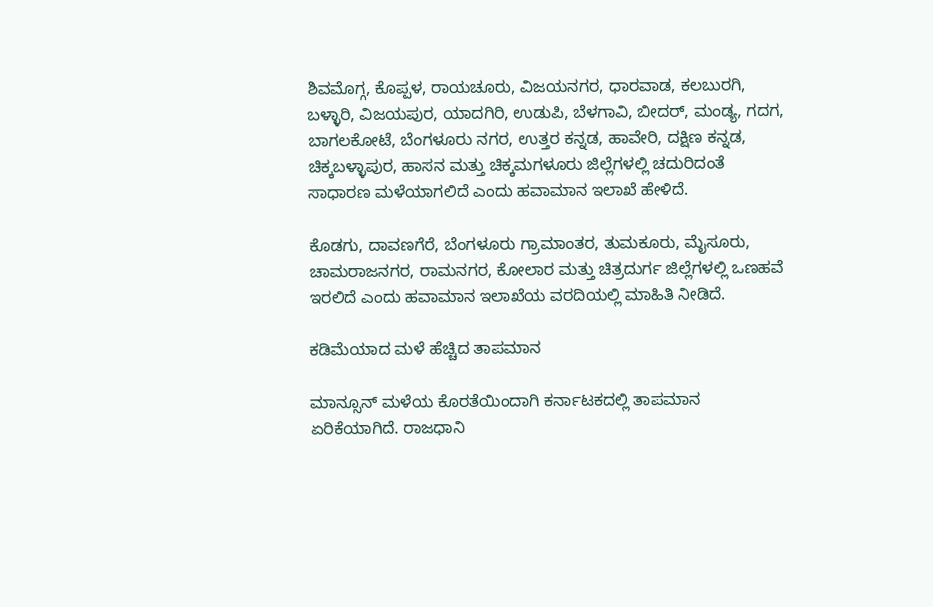ಶಿವಮೊಗ್ಗ, ಕೊಪ್ಪಳ, ರಾಯಚೂರು, ವಿಜಯನಗರ, ಧಾರವಾಡ, ಕಲಬುರಗಿ, ಬಳ್ಳಾರಿ, ವಿಜಯಪುರ, ಯಾದಗಿರಿ, ಉಡುಪಿ, ಬೆಳಗಾವಿ, ಬೀದರ್‍, ಮಂಡ್ಯ, ಗದಗ, ಬಾಗಲಕೋಟೆ, ಬೆಂಗಳೂರು ನಗರ, ಉತ್ತರ ಕನ್ನಡ, ಹಾವೇರಿ, ದಕ್ಷಿಣ ಕನ್ನಡ, ಚಿಕ್ಕಬಳ್ಳಾಪುರ, ಹಾಸನ ಮತ್ತು ಚಿಕ್ಕಮಗಳೂರು ಜಿಲ್ಲೆಗಳಲ್ಲಿ ಚದುರಿದಂತೆ ಸಾಧಾರಣ ಮಳೆಯಾಗಲಿದೆ ಎಂದು ಹವಾಮಾನ ಇಲಾಖೆ ಹೇಳಿದೆ.

ಕೊಡಗು, ದಾವಣಗೆರೆ, ಬೆಂಗಳೂರು ಗ್ರಾಮಾಂತರ, ತುಮಕೂರು, ಮೈಸೂರು, ಚಾಮರಾಜನಗರ, ರಾಮನಗರ, ಕೋಲಾರ ಮತ್ತು ಚಿತ್ರದುರ್ಗ ಜಿಲ್ಲೆಗಳಲ್ಲಿ ಒಣಹವೆ ಇರಲಿದೆ ಎಂದು ಹವಾಮಾನ ಇಲಾಖೆಯ ವರದಿಯಲ್ಲಿ ಮಾಹಿತಿ ನೀಡಿದೆ.

ಕಡಿಮೆಯಾದ ಮಳೆ ಹೆಚ್ಚಿದ ತಾಪಮಾನ

ಮಾನ್ಸೂನ್ ಮಳೆಯ ಕೊರತೆಯಿಂದಾಗಿ ಕರ್ನಾಟಕದಲ್ಲಿ ತಾಪಮಾನ ಏರಿಕೆಯಾಗಿದೆ. ರಾಜಧಾನಿ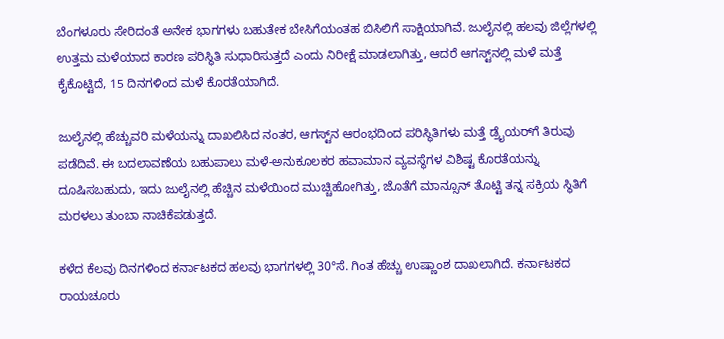ಬೆಂಗಳೂರು ಸೇರಿದಂತೆ ಅನೇಕ ಭಾಗಗಳು ಬಹುತೇಕ ಬೇಸಿಗೆಯಂತಹ ಬಿಸಿಲಿಗೆ ಸಾಕ್ಷಿಯಾಗಿವೆ. ಜುಲೈನಲ್ಲಿ ಹಲವು ಜಿಲ್ಲೆಗಳಲ್ಲಿ ಉತ್ತಮ ಮಳೆಯಾದ ಕಾರಣ ಪರಿಸ್ಥಿತಿ ಸುಧಾರಿಸುತ್ತದೆ ಎಂದು ನಿರೀಕ್ಷೆ ಮಾಡಲಾಗಿತ್ತು, ಆದರೆ ಆಗಸ್ಟ್‌ನಲ್ಲಿ ಮಳೆ ಮತ್ತೆ ಕೈಕೊಟ್ಟಿದೆ, 15 ದಿನಗಳಿಂದ ಮಳೆ ಕೊರತೆಯಾಗಿದೆ.

ಜುಲೈನಲ್ಲಿ ಹೆಚ್ಚುವರಿ ಮಳೆಯನ್ನು ದಾಖಲಿಸಿದ ನಂತರ, ಆಗಸ್ಟ್‌ನ ಆರಂಭದಿಂದ ಪರಿಸ್ಥಿತಿಗಳು ಮತ್ತೆ ಡ್ರೈಯರ್‌ಗೆ ತಿರುವು ಪಡೆದಿವೆ. ಈ ಬದಲಾವಣೆಯ ಬಹುಪಾಲು ಮಳೆ-ಅನುಕೂಲಕರ ಹವಾಮಾನ ವ್ಯವಸ್ಥೆಗಳ ವಿಶಿಷ್ಟ ಕೊರತೆಯನ್ನು ದೂಷಿಸಬಹುದು, ಇದು ಜುಲೈನಲ್ಲಿ ಹೆಚ್ಚಿನ ಮಳೆಯಿಂದ ಮುಚ್ಚಿಹೋಗಿತ್ತು, ಜೊತೆಗೆ ಮಾನ್ಸೂನ್ ತೊಟ್ಟಿ ತನ್ನ ಸಕ್ರಿಯ ಸ್ಥಿತಿಗೆ ಮರಳಲು ತುಂಬಾ ನಾಚಿಕೆಪಡುತ್ತದೆ.

ಕಳೆದ ಕೆಲವು ದಿನಗಳಿಂದ ಕರ್ನಾಟಕದ ಹಲವು ಭಾಗಗಳಲ್ಲಿ 30°ಸೆ. ಗಿಂತ ಹೆಚ್ಚು ಉಷ್ಣಾಂಶ ದಾಖಲಾಗಿದೆ. ಕರ್ನಾಟಕದ ರಾಯಚೂರು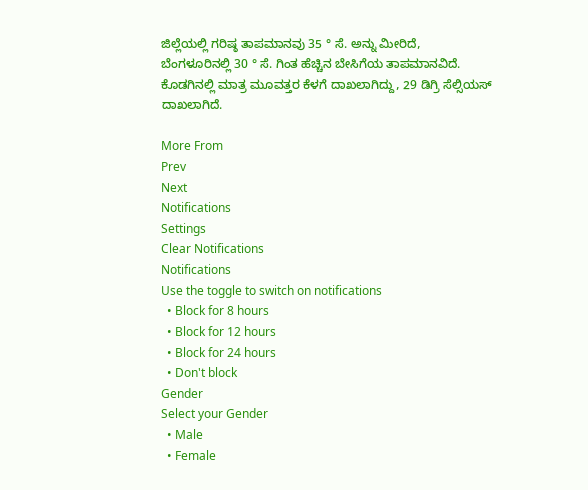ಜಿಲ್ಲೆಯಲ್ಲಿ ಗರಿಷ್ಠ ತಾಪಮಾನವು 35 ° ಸೆ. ಅನ್ನು ಮೀರಿದೆ, ಬೆಂಗಳೂರಿನಲ್ಲಿ 30 ° ಸೆ. ಗಿಂತ ಹೆಚ್ಚಿನ ಬೇಸಿಗೆಯ ತಾಪಮಾನವಿದೆ. ಕೊಡಗಿನಲ್ಲಿ ಮಾತ್ರ ಮೂವತ್ತರ ಕೆಳಗೆ ದಾಖಲಾಗಿದ್ದು, 29 ಡಿಗ್ರಿ ಸೆಲ್ಸಿಯಸ್ ದಾಖಲಾಗಿದೆ.

More From
Prev
Next
Notifications
Settings
Clear Notifications
Notifications
Use the toggle to switch on notifications
  • Block for 8 hours
  • Block for 12 hours
  • Block for 24 hours
  • Don't block
Gender
Select your Gender
  • Male
  • Female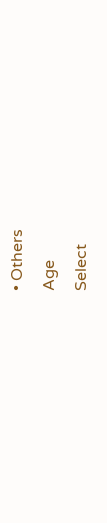• Others
Age
Select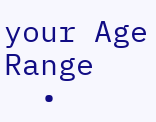your Age Range
  •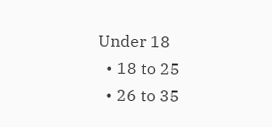Under 18
  • 18 to 25
  • 26 to 35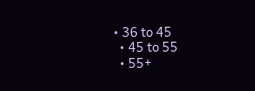• 36 to 45
  • 45 to 55
  • 55+